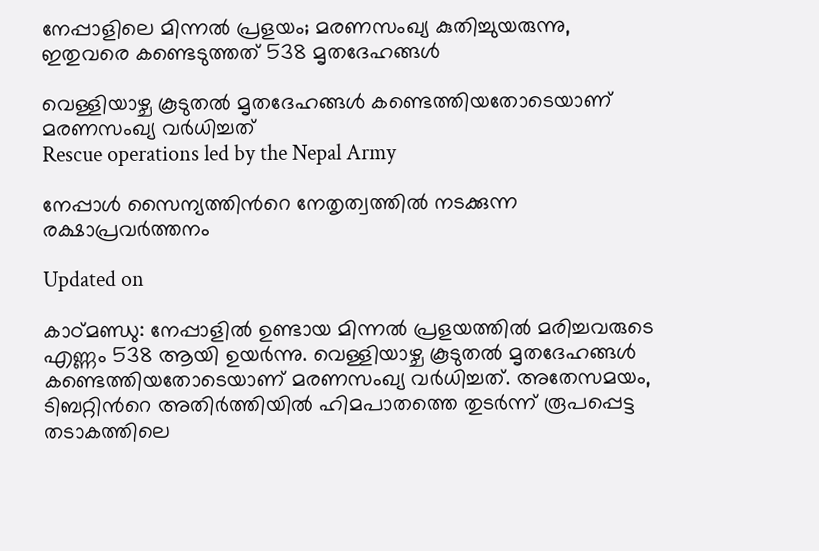നേപ്പാളിലെ മിന്നൽ പ്രളയം; മരണസംഖ്യ കുതിച്ചുയരുന്നു, ഇതുവരെ കണ്ടെടുത്തത് 538 മൃതദേഹങ്ങൾ

വെള്ളിയാഴ്ച കൂടുതൽ മൃതദേഹങ്ങൾ കണ്ടെത്തിയതോടെയാണ് മരണസംഖ്യ വർധിച്ചത്
Rescue operations led by the Nepal Army

നേപ്പാൾ സൈന്യത്തിന്‍റെ നേതൃത്വത്തിൽ നടക്കുന്ന രക്ഷാപ്രവർത്തനം

Updated on

കാഠ്മണ്ഡു: നേപ്പാളിൽ ഉണ്ടായ മിന്നൽ പ്രളയത്തിൽ മരിച്ചവരുടെ എണ്ണം 538 ആയി ഉയർന്നു. വെള്ളിയാഴ്ച കൂടുതൽ മൃതദേഹങ്ങൾ കണ്ടെത്തിയതോടെയാണ് മരണസംഖ്യ വർധിച്ചത്. അതേസമയം, ടിബറ്റിന്‍റെ അതിർത്തിയിൽ ഹിമപാതത്തെ തുടർന്ന് രൂപപ്പെട്ട തടാകത്തിലെ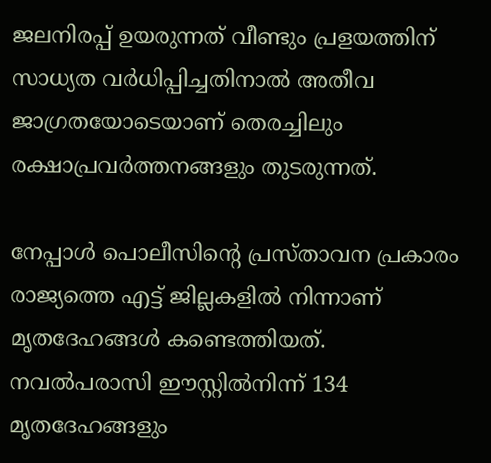ജലനിരപ്പ് ഉയരുന്നത് വീണ്ടും പ്രളയത്തിന് സാധ്യത വർധിപ്പിച്ചതിനാൽ അതീവ ജാഗ്രതയോടെയാണ് തെരച്ചിലും രക്ഷാപ്രവർത്തനങ്ങളും തുടരുന്നത്.

നേപ്പാൾ പൊലീസിന്‍റെ പ്രസ്താവന പ്രകാരം രാജ്യത്തെ എട്ട് ജില്ലകളിൽ നിന്നാണ് മൃതദേഹങ്ങൾ കണ്ടെത്തിയത്. നവൽപരാസി ഈസ്റ്റിൽനിന്ന് 134 മൃതദേഹങ്ങളും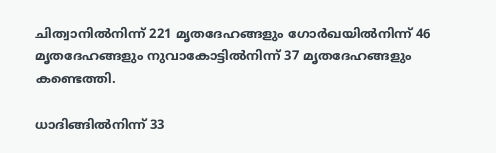ചിത്വാനിൽനിന്ന് 221 മൃതദേഹങ്ങളും ഗോർഖയിൽനിന്ന് 46 മൃതദേഹങ്ങളും നുവാകോട്ടിൽനിന്ന് 37 മൃതദേഹങ്ങളും കണ്ടെത്തി.

ധാദിങ്ങിൽനിന്ന് 33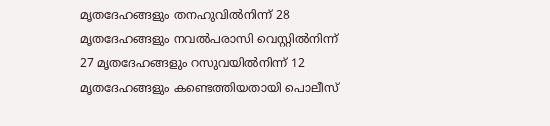മൃതദേഹങ്ങളും തനഹുവിൽനിന്ന് 28 മൃതദേഹങ്ങളും നവൽപരാസി വെസ്റ്റിൽനിന്ന് 27 മൃതദേഹങ്ങളും റസുവയിൽനിന്ന് 12 മൃതദേഹങ്ങളും കണ്ടെത്തിയതായി പൊലീസ്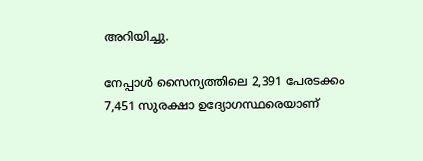അറിയിച്ചു.

നേപ്പാൾ സൈന്യത്തിലെ 2,391 പേരടക്കം 7,451 സുരക്ഷാ ഉദ്യോഗസ്ഥരെയാണ്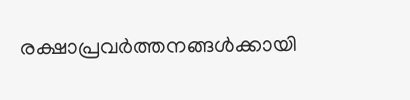രക്ഷാപ്രവർത്തനങ്ങൾക്കായി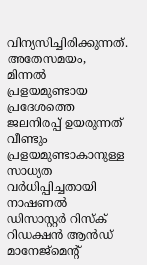വിന്യസിച്ചിരിക്കുന്നത്. അതേസമയം, മിന്നൽ പ്രളയമുണ്ടായ പ്രദേശത്തെ ജലനിരപ്പ് ഉയരുന്നത് വീണ്ടും പ്രളയമുണ്ടാകാനുള്ള സാധ്യത വർധിപ്പിച്ചതായി നാഷണൽ ഡിസാസ്റ്റർ റിസ്ക് റിഡക്ഷൻ ആൻഡ് മാനേജ്മെന്‍റ്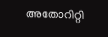അതോറിറ്റി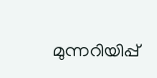മുന്നറിയിപ്പ്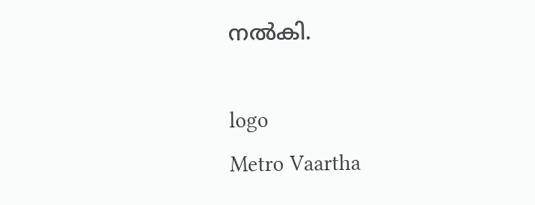നൽകി.

logo
Metro Vaartha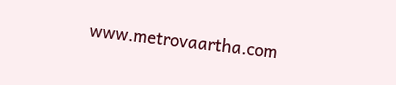www.metrovaartha.com